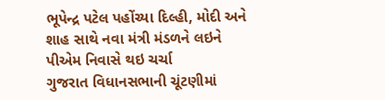ભૂપેન્દ્ર પટેલ પહોંચ્યા દિલ્હી, મોદી અને શાહ સાથે નવા મંત્રી મંડળને લઇને પીએમ નિવાસે થઇ ચર્ચા
ગુજરાત વિધાનસભાની ચૂંટણીમાં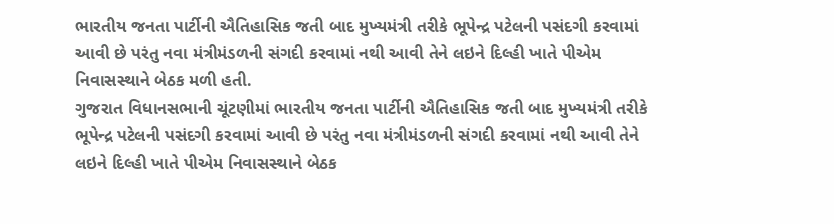ભારતીય જનતા પાર્ટીની ઐતિહાસિક જતી બાદ મુખ્યમંત્રી તરીકે ભૂપેન્દ્ર પટેલની પસંદગી કરવામાં આવી છે પરંતુ નવા મંત્રીમંડળની સંગદી કરવામાં નથી આવી તેને લઇને દિલ્હી ખાતે પીએમ નિવાસસ્થાને બેઠક મળી હતી.
ગુજરાત વિધાનસભાની ચૂંટણીમાં ભારતીય જનતા પાર્ટીની ઐતિહાસિક જતી બાદ મુખ્યમંત્રી તરીકે ભૂપેન્દ્ર પટેલની પસંદગી કરવામાં આવી છે પરંતુ નવા મંત્રીમંડળની સંગદી કરવામાં નથી આવી તેને લઇને દિલ્હી ખાતે પીએમ નિવાસસ્થાને બેઠક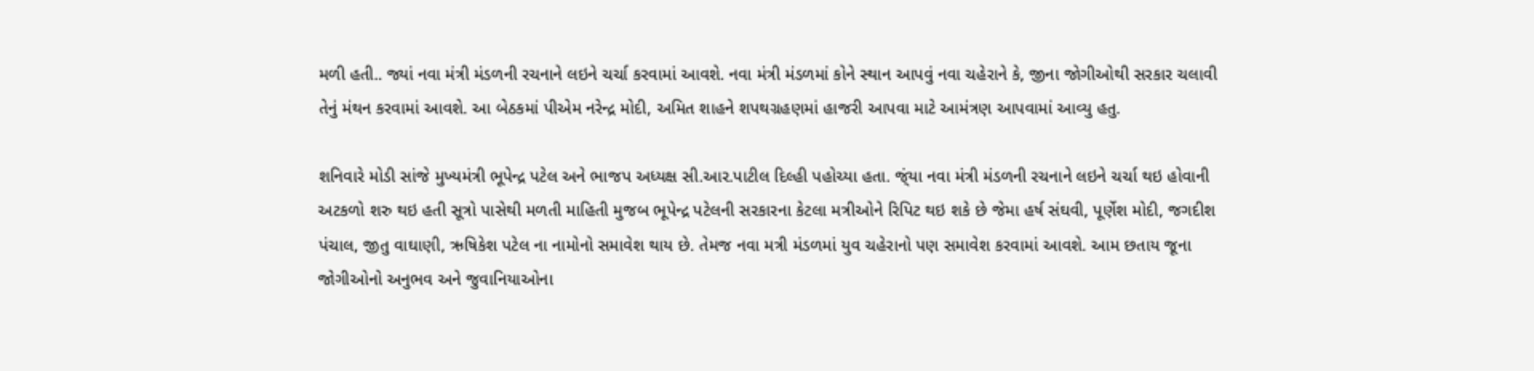મળી હતી.. જ્યાં નવા મંત્રી મંડળની રચનાને લઇને ચર્ચા કરવામાં આવશે. નવા મંત્રી મંડળમાં કોને સ્થાન આપવું નવા ચહેરાને કે, જીના જોગીઓથી સરકાર ચલાવી તેનું મંથન કરવામાં આવશે. આ બેઠકમાં પીએમ નરેન્દ્ર મોદી, અમિત શાહને શપથગ્રહણમાં હાજરી આપવા માટે આમંત્રણ આપવામાં આવ્યુ હતુ.

શનિવારે મોડી સાંજે મુખ્યમંત્રી ભૂપેન્દ્ર પટેલ અને ભાજપ અધ્યક્ષ સી.આર.પાટીલ દિલ્હી પહોચ્યા હતા. જ્ંયા નવા મંત્રી મંડળની રચનાને લઇને ચર્ચા થઇ હોવાની અટકળો શરુ થઇ હતી સૂત્રો પાસેથી મળતી માહિતી મુજબ ભૂપેન્દ્ર પટેલની સરકારના કેટલા મત્રીઓને રિપિટ થઇ શકે છે જેમા હર્ષ સંઘવી, પૂર્ણેશ મોદી, જગદીશ પંચાલ, જીતુ વાઘાણી, ઋષિકેશ પટેલ ના નામોનો સમાવેશ થાય છે. તેમજ નવા મત્રી મંડળમાં યુવ ચહેરાનો પણ સમાવેશ કરવામાં આવશે. આમ છતાય જૂના જોગીઓનો અનુભવ અને જુવાનિયાઓના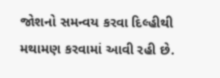જોશનો સમન્વય કરવા દિલ્હીથી મથામણ કરવામાં આવી રહી છે.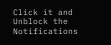Click it and Unblock the Notifications